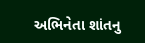અભિનેતા શાંતનુ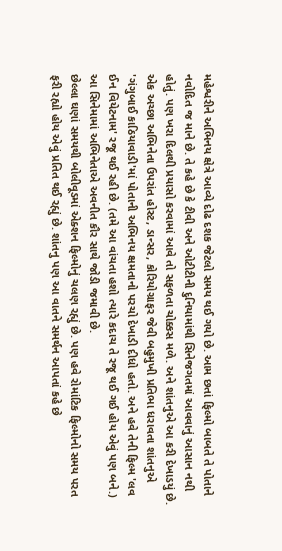મહેશ્વરીને અભિનય ક્ષેત્રે આવ્યે દોઢ દશક જેટલો સમય થઈ ગયો છે. આમ છતાં ફિલ્મો બાબતે તે પોતાને નવોદિત જ માને છે. તે કહે છે કે ટીવી અને ઓટીટીની દુનિયામાંથી સિનેજગતમાં આવવાનું આસાન નથી હોતું. પણ ખરા દિલથી પ્રયાસો કરવામાં આવે તો સફળતા ચોક્કસ મળે. અને શાંતનુએ આ કરી દેખાડયું છે.
એક અચ્છા અભિનેતા ઉપરાંત હોસ્ટ, ડાન્સર, કોરિયોગ્રાફર જેવી બહુમુખી પ્રતિભા ધરાવતા શાંતનુએ 'ગંગુબાઈ કાઠિયાવાડી'માં પોતાની અભિનય ક્ષમતાનો પરચો દેખાડી દીધો હતો. અને હવે તેની ફિલ્મ 'લવ ઈન વિયેટનામ' રજૂ થઈ રહી છે. (તમે આ વાંચતા હશો ત્યારે કદાચ તે રજૂ થઈ ગઈ હોય એવું પણ બને.) આ સિનેમામાં અભિનેતાએ અવનીત કૌર સાથે જોડી જમાવી છે.
છેલ્લા ઘણાં સમયથી બોલીવૂડમાં એક્શન ફિલ્મોનું ચલણ રહ્યું છે. પણ હવે રોમાંટિક ફિલ્મોનો સમય પરત ફરી રહ્યો હોય એવું પ્રતિત થઈ રહ્યું છે. શાંતનુ પણ આ વાતને સમર્થન આપતાં કહે છે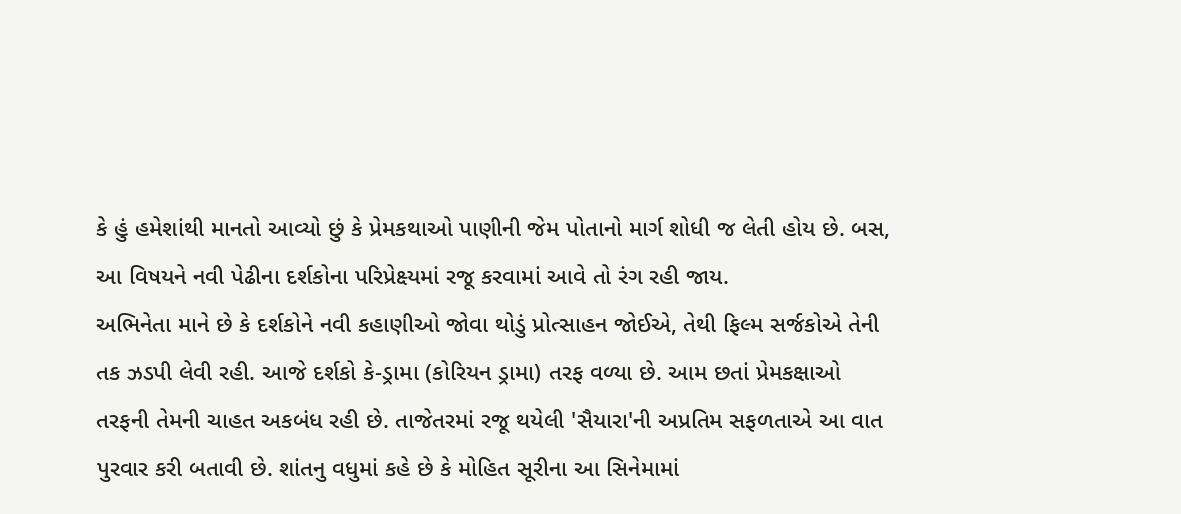કે હું હમેશાંથી માનતો આવ્યો છું કે પ્રેમકથાઓ પાણીની જેમ પોતાનો માર્ગ શોધી જ લેતી હોય છે. બસ, આ વિષયને નવી પેઢીના દર્શકોના પરિપ્રેક્ષ્યમાં રજૂ કરવામાં આવે તો રંગ રહી જાય.
અભિનેતા માને છે કે દર્શકોને નવી કહાણીઓ જોવા થોડું પ્રોત્સાહન જોઈએ, તેથી ફિલ્મ સર્જકોએ તેની તક ઝડપી લેવી રહી. આજે દર્શકો કે-ડ્રામા (કોરિયન ડ્રામા) તરફ વળ્યા છે. આમ છતાં પ્રેમકક્ષાઓ તરફની તેમની ચાહત અકબંધ રહી છે. તાજેતરમાં રજૂ થયેલી 'સૈયારા'ની અપ્રતિમ સફળતાએ આ વાત પુરવાર કરી બતાવી છે. શાંતનુ વધુમાં કહે છે કે મોહિત સૂરીના આ સિનેમામાં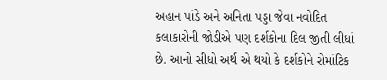અહાન પાંડે અને અનિતા પડ્ડા જેવા નવોદિત કલાકારોની જોડીએ પણ દર્શકોના દિલ જીતી લીધાં છે. આનો સીધો અર્થ એ થયો કે દર્શકોને રોમાંટિક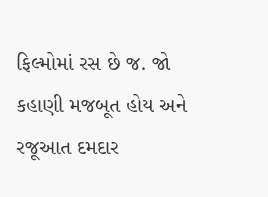ફિલ્મોમાં રસ છે જ. જો કહાણી મજબૂત હોય અને રજૂઆત દમદાર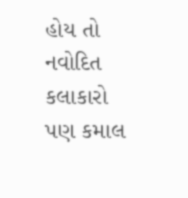હોય તો નવોદિત કલાકારો પણ કમાલ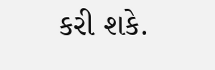કરી શકે.